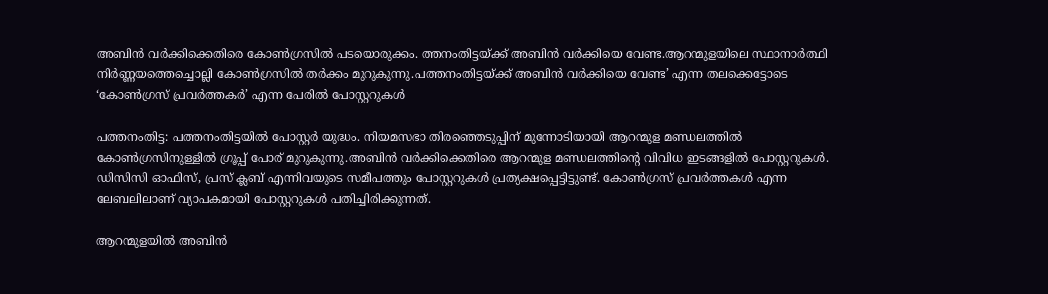അബിൻ വർക്കിക്കെതിരെ കോൺഗ്രസിൽ പടയൊരുക്കം. ത്തനംതിട്ടയ്ക്ക് അബിന്‍ വര്‍ക്കിയെ വേണ്ട.ആറന്മുളയിലെ സ്ഥാനാര്‍ത്ഥി നിര്‍ണ്ണയത്തെച്ചൊല്ലി കോണ്‍ഗ്രസില്‍ തര്‍ക്കം മുറുകുന്നു.പത്തനംതിട്ടയ്ക്ക് അബിന്‍ വര്‍ക്കിയെ വേണ്ട’ എന്ന തലക്കെട്ടോടെ ‘കോണ്‍ഗ്രസ് പ്രവര്‍ത്തകര്‍’ എന്ന പേരില്‍ പോസ്റ്ററുകള്‍

പത്തനംതിട്ട: പത്തനംതിട്ടയിൽ പോസ്റ്റര്‍ യുദ്ധം. നിയമസഭാ തിരഞ്ഞെടുപ്പിന് മുന്നോടിയായി ആറന്മുള മണ്ഡലത്തിൽ കോൺഗ്രസിനുള്ളിൽ ഗ്രൂപ്പ് പോര് മുറുകുന്നു.അബിന്‍ വര്‍ക്കിക്കെതിരെ ആറന്മുള മണ്ഡലത്തിന്റെ വിവിധ ഇടങ്ങളില്‍ പോസ്റ്ററുകള്‍. ഡിസിസി ഓഫിസ്, പ്രസ് ക്ലബ് എന്നിവയുടെ സമീപത്തും പോസ്റ്ററുകള്‍ പ്രത്യക്ഷപ്പെട്ടിട്ടുണ്ട്. കോണ്‍ഗ്രസ് പ്രവര്‍ത്തകള്‍ എന്ന ലേബലിലാണ് വ്യാപകമായി പോസ്റ്ററുകള്‍ പതിച്ചിരിക്കുന്നത്.

ആറന്മുളയില്‍ അബിന്‍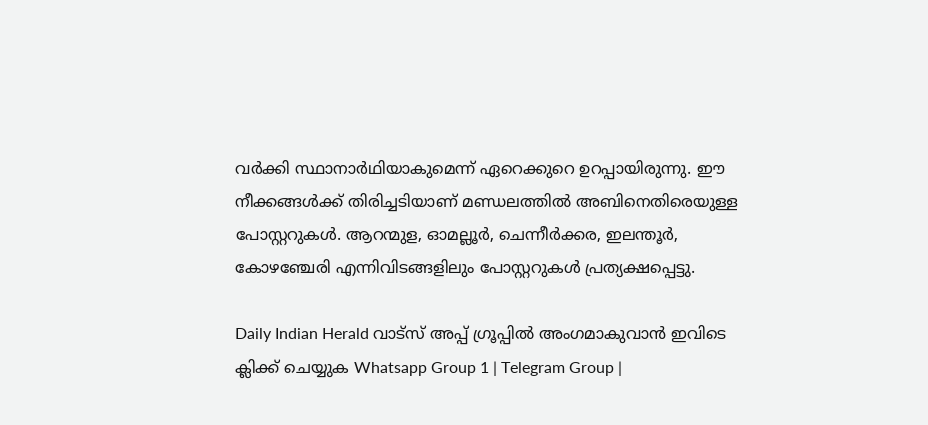വര്‍ക്കി സ്ഥാനാര്‍ഥിയാകുമെന്ന് ഏറെക്കുറെ ഉറപ്പായിരുന്നു. ഈ നീക്കങ്ങള്‍ക്ക് തിരിച്ചടിയാണ് മണ്ഡലത്തില്‍ അബിനെതിരെയുള്ള പോസ്റ്ററുകള്‍. ആറന്മുള, ഓമല്ലൂര്‍, ചെന്നീര്‍ക്കര, ഇലന്തൂര്‍, കോഴഞ്ചേരി എന്നിവിടങ്ങളിലും പോസ്റ്ററുകള്‍ പ്രത്യക്ഷപ്പെട്ടു.

Daily Indian Herald വാട്സ് അപ്പ് ഗ്രൂപ്പിൽ അംഗമാകുവാൻ ഇവിടെ ക്ലിക്ക് ചെയ്യുക Whatsapp Group 1 | Telegram Group |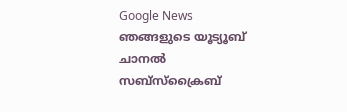Google News ഞങ്ങളുടെ യൂട്യൂബ് ചാനൽ സബ്സ്ക്രൈബ്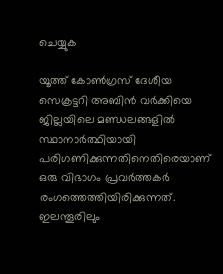ചെയ്യുക

യൂത്ത് കോണ്‍ഗ്രസ് ദേശീയ സെക്രട്ടറി അബിന്‍ വര്‍ക്കിയെ ജില്ലയിലെ മണ്ഡലങ്ങളില്‍ സ്ഥാനാര്‍ത്ഥിയായി പരിഗണിക്കുന്നതിനെതിരെയാണ് ഒരു വിഭാഗം പ്രവര്‍ത്തകര്‍ രംഗത്തെത്തിയിരിക്കുന്നത്. ഇലന്തൂരിലും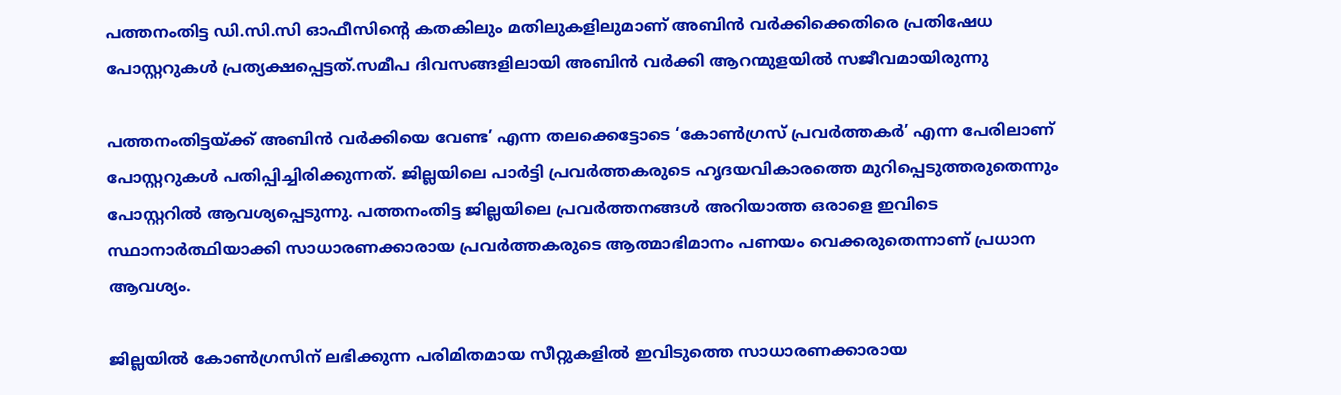പത്തനംതിട്ട ഡി.സി.സി ഓഫീസിന്റെ കതകിലും മതിലുകളിലുമാണ് അബിന്‍ വര്‍ക്കിക്കെതിരെ പ്രതിഷേധ പോസ്റ്ററുകള്‍ പ്രത്യക്ഷപ്പെട്ടത്.സമീപ ദിവസങ്ങളിലായി അബിൻ വർക്കി ആറന്മുളയിൽ സജീവമായിരുന്നു

പത്തനംതിട്ടയ്ക്ക് അബിന്‍ വര്‍ക്കിയെ വേണ്ട’ എന്ന തലക്കെട്ടോടെ ‘കോണ്‍ഗ്രസ് പ്രവര്‍ത്തകര്‍’ എന്ന പേരിലാണ് പോസ്റ്ററുകള്‍ പതിപ്പിച്ചിരിക്കുന്നത്. ജില്ലയിലെ പാര്‍ട്ടി പ്രവര്‍ത്തകരുടെ ഹൃദയവികാരത്തെ മുറിപ്പെടുത്തരുതെന്നും പോസ്റ്ററില്‍ ആവശ്യപ്പെടുന്നു. പത്തനംതിട്ട ജില്ലയിലെ പ്രവര്‍ത്തനങ്ങള്‍ അറിയാത്ത ഒരാളെ ഇവിടെ സ്ഥാനാര്‍ത്ഥിയാക്കി സാധാരണക്കാരായ പ്രവര്‍ത്തകരുടെ ആത്മാഭിമാനം പണയം വെക്കരുതെന്നാണ് പ്രധാന ആവശ്യം.

ജില്ലയില്‍ കോണ്‍ഗ്രസിന് ലഭിക്കുന്ന പരിമിതമായ സീറ്റുകളില്‍ ഇവിടുത്തെ സാധാരണക്കാരായ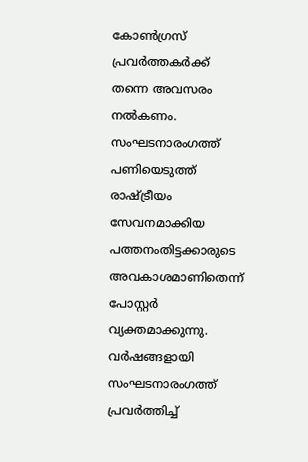കോണ്‍ഗ്രസ് പ്രവര്‍ത്തകര്‍ക്ക് തന്നെ അവസരം നല്‍കണം. സംഘടനാരംഗത്ത് പണിയെടുത്ത് രാഷ്ട്രീയം സേവനമാക്കിയ പത്തനംതിട്ടക്കാരുടെ അവകാശമാണിതെന്ന് പോസ്റ്റര്‍ വ്യക്തമാക്കുന്നു. വര്‍ഷങ്ങളായി സംഘടനാരംഗത്ത് പ്രവര്‍ത്തിച്ച്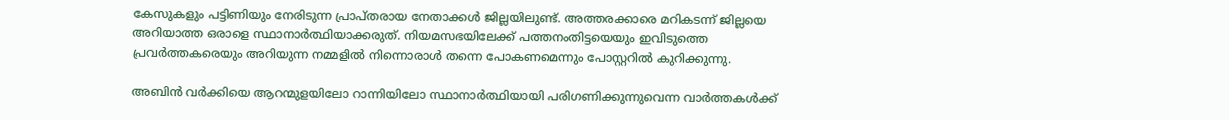കേസുകളും പട്ടിണിയും നേരിടുന്ന പ്രാപ്തരായ നേതാക്കള്‍ ജില്ലയിലുണ്ട്. അത്തരക്കാരെ മറികടന്ന് ജില്ലയെ അറിയാത്ത ഒരാളെ സ്ഥാനാര്‍ത്ഥിയാക്കരുത്. നിയമസഭയിലേക്ക് പത്തനംതിട്ടയെയും ഇവിടുത്തെ പ്രവര്‍ത്തകരെയും അറിയുന്ന നമ്മളില്‍ നിന്നൊരാള്‍ തന്നെ പോകണമെന്നും പോസ്റ്ററില്‍ കുറിക്കുന്നു.

അബിന്‍ വര്‍ക്കിയെ ആറന്മുളയിലോ റാന്നിയിലോ സ്ഥാനാര്‍ത്ഥിയായി പരിഗണിക്കുന്നുവെന്ന വാര്‍ത്തകള്‍ക്ക്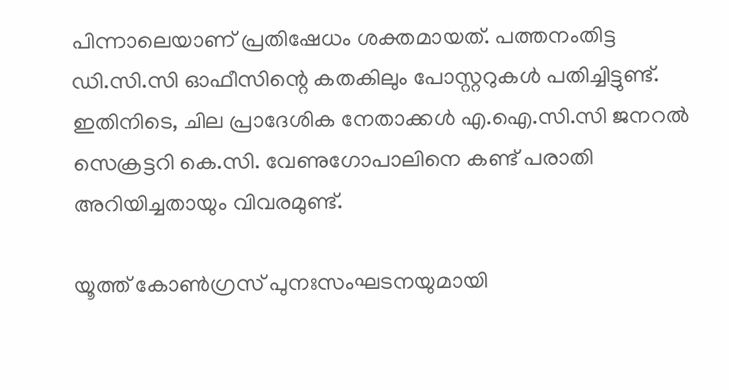പിന്നാലെയാണ് പ്രതിഷേധം ശക്തമായത്. പത്തനംതിട്ട ഡി.സി.സി ഓഫീസിന്റെ കതകിലും പോസ്റ്ററുകള്‍ പതിച്ചിട്ടുണ്ട്. ഇതിനിടെ, ചില പ്രാദേശിക നേതാക്കള്‍ എ.ഐ.സി.സി ജനറല്‍ സെക്രട്ടറി കെ.സി. വേണുഗോപാലിനെ കണ്ട് പരാതി അറിയിച്ചതായും വിവരമുണ്ട്.

യൂത്ത് കോണ്‍ഗ്രസ് പുനഃസംഘടനയുമായി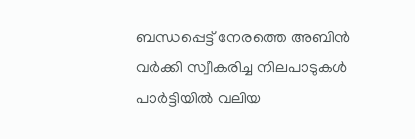ബന്ധപ്പെട്ട് നേരത്തെ അബിന്‍ വര്‍ക്കി സ്വീകരിച്ച നിലപാടുകള്‍ പാര്‍ട്ടിയില്‍ വലിയ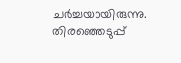ചര്‍ച്ചയായിരുന്നു. തിരഞ്ഞെടുപ്പ്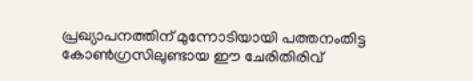പ്രഖ്യാപനത്തിന് മുന്നോടിയായി പത്തനംതിട്ട കോണ്‍ഗ്രസിലുണ്ടായ ഈ ചേരിതിരിവ്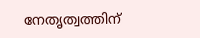നേതൃത്വത്തിന്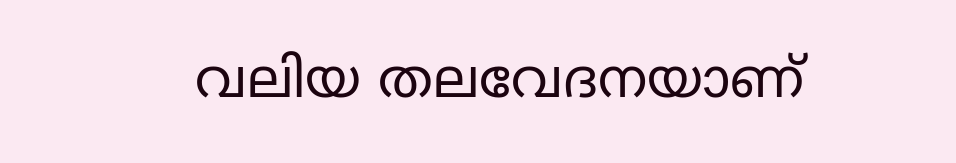വലിയ തലവേദനയാണ്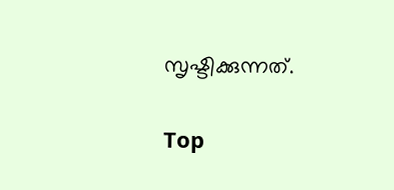സൃഷ്ടിക്കുന്നത്.

Top